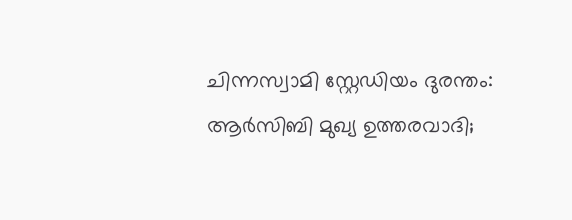ചിന്നസ്വാമി സ്റ്റേഡിയം ദുരന്തം: ആർസിബി മുഖ്യ ഉത്തരവാദി;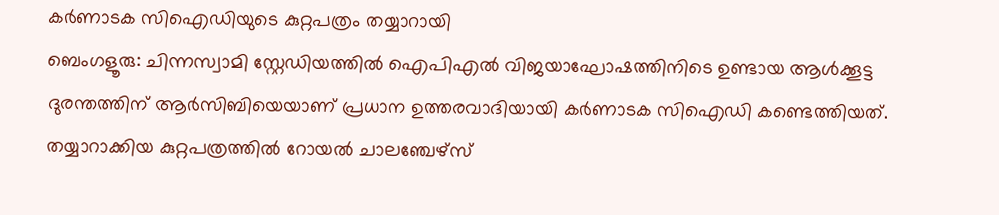കർണാടക സിഐഡിയുടെ കുറ്റപത്രം തയ്യാറായി
ബെംഗളൂരു: ചിന്നസ്വാമി സ്റ്റേഡിയത്തിൽ ഐപിഎൽ വിജയാഘോഷത്തിനിടെ ഉണ്ടായ ആൾക്കൂട്ട ദുരന്തത്തിന് ആർസിബിയെയാണ് പ്രധാന ഉത്തരവാദിയായി കർണാടക സിഐഡി കണ്ടെത്തിയത്. തയ്യാറാക്കിയ കുറ്റപത്രത്തിൽ റോയൽ ചാലഞ്ചേഴ്സ്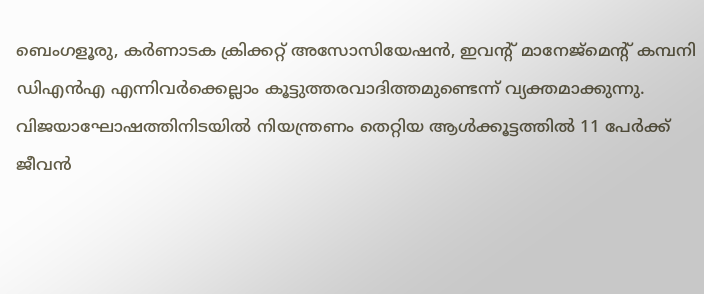ബെംഗളൂരു, കർണാടക ക്രിക്കറ്റ് അസോസിയേഷൻ, ഇവന്റ് മാനേജ്മെന്റ് കമ്പനി ഡിഎൻഎ എന്നിവർക്കെല്ലാം കൂട്ടുത്തരവാദിത്തമുണ്ടെന്ന് വ്യക്തമാക്കുന്നു.
വിജയാഘോഷത്തിനിടയിൽ നിയന്ത്രണം തെറ്റിയ ആൾക്കൂട്ടത്തിൽ 11 പേർക്ക് ജീവൻ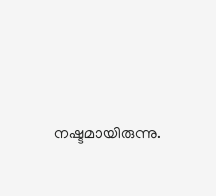നഷ്ടമായിരുന്നു.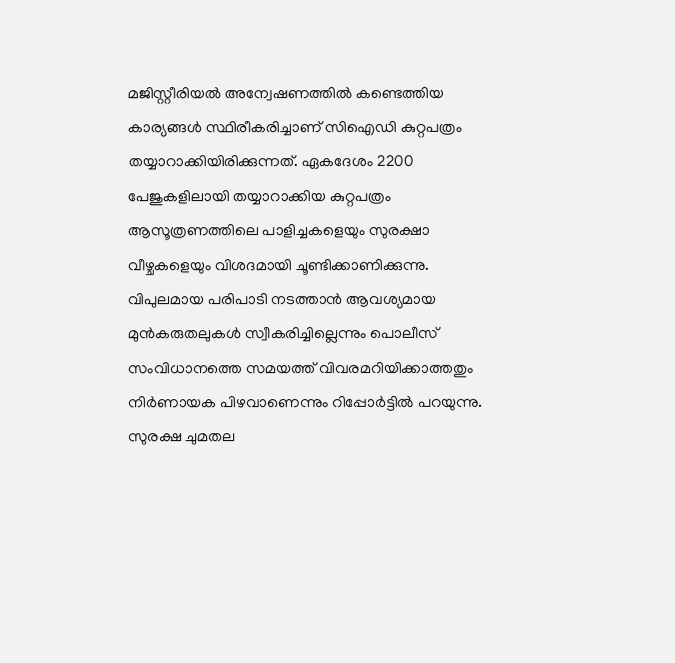മജിസ്റ്റീരിയൽ അന്വേഷണത്തിൽ കണ്ടെത്തിയ കാര്യങ്ങൾ സ്ഥിരീകരിച്ചാണ് സിഐഡി കുറ്റപത്രം തയ്യാറാക്കിയിരിക്കുന്നത്. ഏകദേശം 2200 പേജുകളിലായി തയ്യാറാക്കിയ കുറ്റപത്രം ആസൂത്രണത്തിലെ പാളിച്ചകളെയും സുരക്ഷാ വീഴ്ചകളെയും വിശദമായി ചൂണ്ടിക്കാണിക്കുന്നു.
വിപുലമായ പരിപാടി നടത്താൻ ആവശ്യമായ മുൻകരുതലുകൾ സ്വീകരിച്ചില്ലെന്നും പൊലീസ് സംവിധാനത്തെ സമയത്ത് വിവരമറിയിക്കാത്തതും നിർണായക പിഴവാണെന്നും റിപ്പോർട്ടിൽ പറയുന്നു. സുരക്ഷ ചുമതല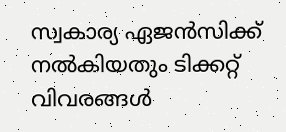സ്വകാര്യ ഏജൻസിക്ക് നൽകിയതും ടിക്കറ്റ് വിവരങ്ങൾ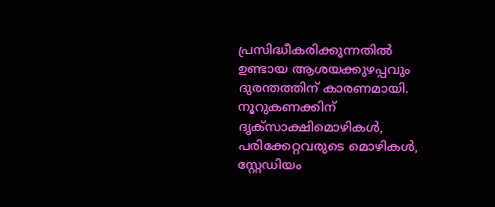പ്രസിദ്ധീകരിക്കുന്നതിൽ ഉണ്ടായ ആശയക്കുഴപ്പവും ദുരന്തത്തിന് കാരണമായി. നൂറുകണക്കിന് ദൃക്സാക്ഷിമൊഴികൾ, പരിക്കേറ്റവരുടെ മൊഴികൾ, സ്റ്റേഡിയം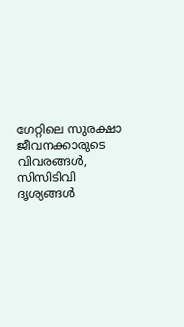ഗേറ്റിലെ സുരക്ഷാ ജീവനക്കാരുടെ വിവരങ്ങൾ, സിസിടിവി ദൃശ്യങ്ങൾ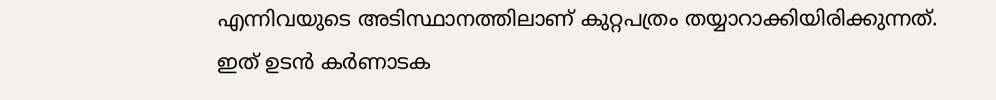എന്നിവയുടെ അടിസ്ഥാനത്തിലാണ് കുറ്റപത്രം തയ്യാറാക്കിയിരിക്കുന്നത്. ഇത് ഉടൻ കർണാടക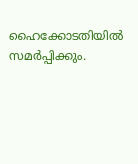ഹൈക്കോടതിയിൽ സമർപ്പിക്കും.